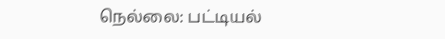நெல்லை: பட்டியல்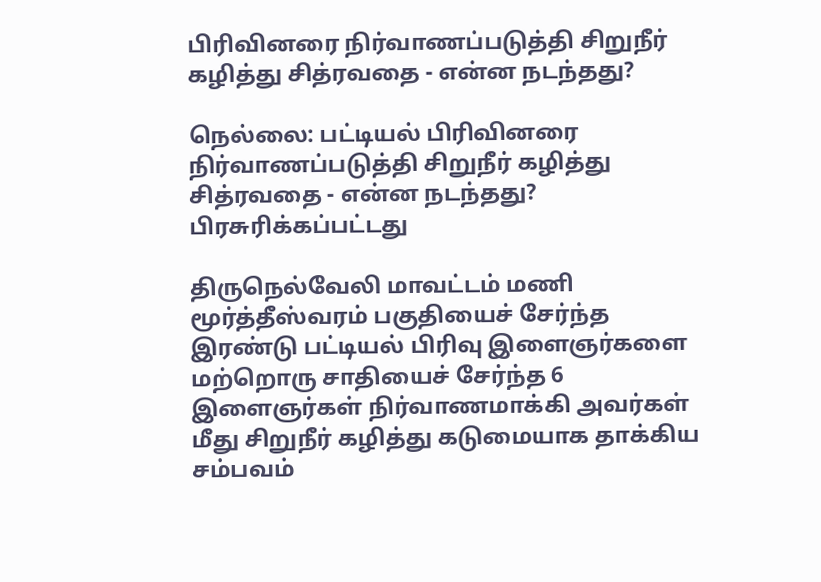பிரிவினரை நிர்வாணப்படுத்தி சிறுநீர் கழித்து சித்ரவதை - என்ன நடந்தது?

நெல்லை: பட்டியல் பிரிவினரை நிர்வாணப்படுத்தி சிறுநீர் கழித்து சித்ரவதை - என்ன நடந்தது?
பிரசுரிக்கப்பட்டது

திருநெல்வேலி மாவட்டம் மணி மூர்த்தீஸ்வரம் பகுதியைச் சேர்ந்த இரண்டு பட்டியல் பிரிவு இளைஞர்களை மற்றொரு சாதியைச் சேர்ந்த 6 இளைஞர்கள் நிர்வாணமாக்கி அவர்கள் மீது சிறுநீர் கழித்து கடுமையாக தாக்கிய சம்பவம்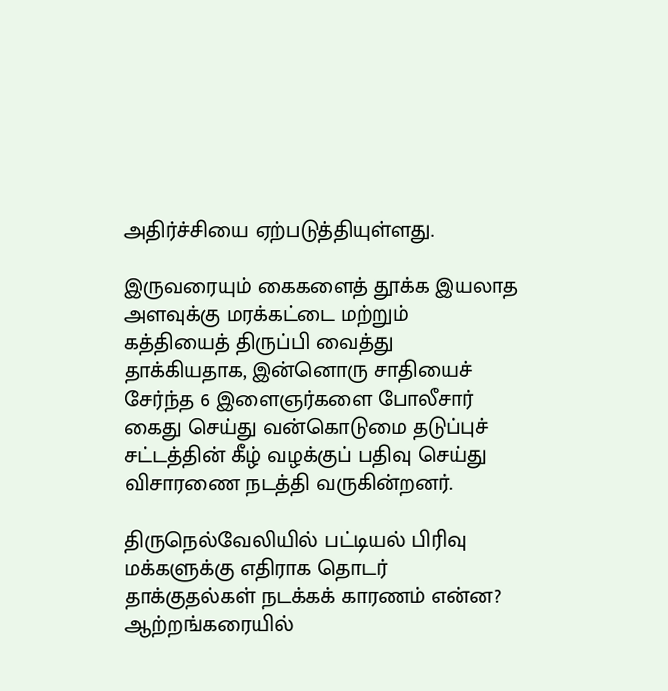அதிர்ச்சியை ஏற்படுத்தியுள்ளது.

இருவரையும் கைகளைத் தூக்க இயலாத அளவுக்கு மரக்கட்டை மற்றும் கத்தியைத் திருப்பி வைத்து தாக்கியதாக, இன்னொரு சாதியைச் சேர்ந்த 6 இளைஞர்களை போலீசார் கைது செய்து வன்கொடுமை தடுப்புச் சட்டத்தின் கீழ் வழக்குப் பதிவு செய்து விசாரணை நடத்தி வருகின்றனர்.

திருநெல்வேலியில் பட்டியல் பிரிவு மக்களுக்கு எதிராக தொடர் தாக்குதல்கள் நடக்கக் காரணம் என்ன? ஆற்றங்கரையில்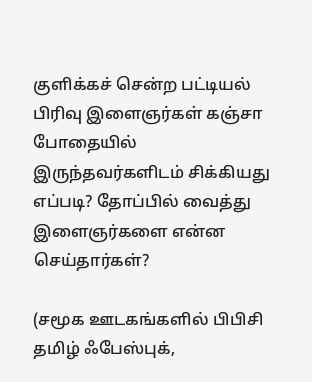குளிக்கச் சென்ற பட்டியல் பிரிவு இளைஞர்கள் கஞ்சா போதையில் இருந்தவர்களிடம் சிக்கியது எப்படி? தோப்பில் வைத்து இளைஞர்களை என்ன செய்தார்கள்?

(சமூக ஊடகங்களில் பிபிசி தமிழ் ஃபேஸ்புக்,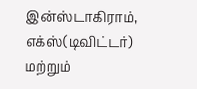இன்ஸ்டாகிராம், எக்ஸ்(டிவிட்டர்) மற்றும்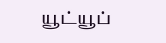யூட்யூப்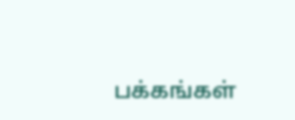பக்கங்கள்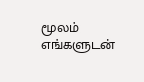மூலம் எங்களுடன்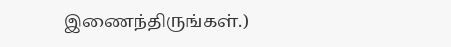இணைந்திருங்கள்.)